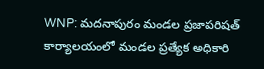WNP: మదనాపురం మండల ప్రజాపరిషత్ కార్యాలయంలో మండల ప్రత్యేక అధికారి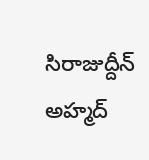సిరాజుద్దీన్ అహ్మద్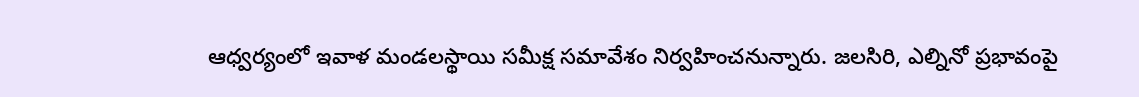ఆధ్వర్యంలో ఇవాళ మండలస్థాయి సమీక్ష సమావేశం నిర్వహించనున్నారు. జలసిరి, ఎల్నినో ప్రభావంపై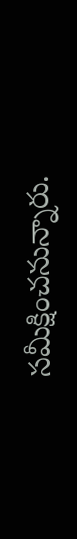సమీక్షించనున్నారు.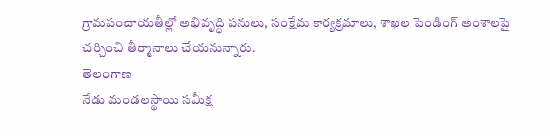గ్రామపంచాయతీల్లో అభివృద్ధి పనులు, సంక్షేమ కార్యక్రమాలు, శాఖల పెండింగ్ అంశాలపై చర్చించి తీర్మానాలు చేయనున్నారు.
తెలంగాణ
నేడు మండలస్థాయి సమీక్ష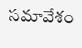సమావేశం